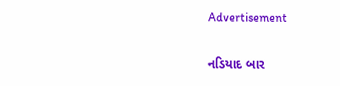Advertisement

નડિયાદ બાર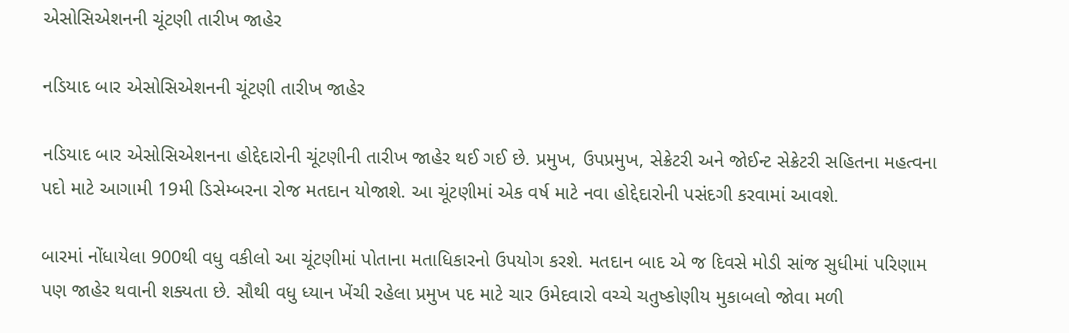એસોસિએશનની ચૂંટણી તારીખ જાહેર

નડિયાદ બાર એસોસિએશનની ચૂંટણી તારીખ જાહેર

નડિયાદ બાર એસોસિએશનના હોદ્દેદારોની ચૂંટણીની તારીખ જાહેર થઈ ગઈ છે. પ્રમુખ, ઉપપ્રમુખ, સેક્રેટરી અને જોઈન્ટ સેક્રેટરી સહિતના મહત્વના પદો માટે આગામી 19મી ડિસેમ્બરના રોજ મતદાન યોજાશે. આ ચૂંટણીમાં એક વર્ષ માટે નવા હોદ્દેદારોની પસંદગી કરવામાં આવશે.

બારમાં નોંધાયેલા 900થી વધુ વકીલો આ ચૂંટણીમાં પોતાના મતાધિકારનો ઉપયોગ કરશે. મતદાન બાદ એ જ દિવસે મોડી સાંજ સુધીમાં પરિણામ પણ જાહેર થવાની શક્યતા છે. સૌથી વધુ ધ્યાન ખેંચી રહેલા પ્રમુખ પદ માટે ચાર ઉમેદવારો વચ્ચે ચતુષ્કોણીય મુકાબલો જોવા મળી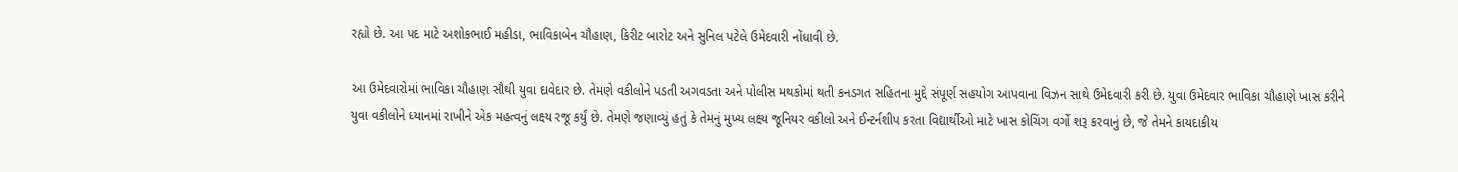રહ્યો છે. આ પદ માટે અશોકભાઈ મહીડા, ભાવિકાબેન ચૌહાણ, કિરીટ બારોટ અને સુનિલ પટેલે ઉમેદવારી નોંધાવી છે.

આ ઉમેદવારોમાં ભાવિકા ચૌહાણ સૌથી યુવા દાવેદાર છે. તેમણે વકીલોને પડતી અગવડતા અને પોલીસ મથકોમાં થતી કનડગત સહિતના મુદ્દે સંપૂર્ણ સહયોગ આપવાના વિઝન સાથે ઉમેદવારી કરી છે. યુવા ઉમેદવાર ભાવિકા ચૌહાણે ખાસ કરીને યુવા વકીલોને ધ્યાનમાં રાખીને એક મહત્વનું લક્ષ્ય રજૂ કર્યું છે. તેમણે જણાવ્યું હતું કે તેમનું મુખ્ય લક્ષ્ય જૂનિયર વકીલો અને ઈન્ટર્નશીપ કરતા વિદ્યાર્થીઓ માટે ખાસ કોચિંગ વર્ગો શરૂ કરવાનું છે, જે તેમને કાયદાકીય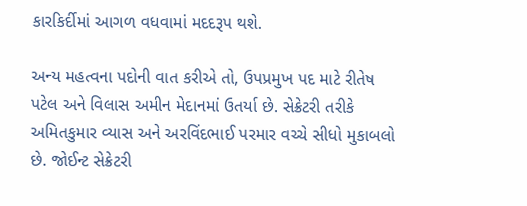કારકિર્દીમાં આગળ વધવામાં મદદરૂપ થશે.

અન્ય મહત્વના પદોની વાત કરીએ તો, ઉપપ્રમુખ પદ માટે રીતેષ પટેલ અને વિલાસ અમીન મેદાનમાં ઉતર્યા છે. સેક્રેટરી તરીકે અમિતકુમાર વ્યાસ અને અરવિંદભાઈ પરમાર વચ્ચે સીધો મુકાબલો છે. જોઈન્ટ સેક્રેટરી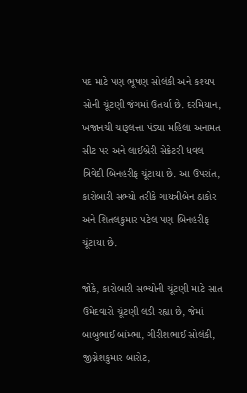પદ માટે પણ ભૂષણ સોલંકી અને કશ્યપ સોની ચૂંટણી જંગમાં ઉતર્યા છે. દરમિયાન, ખજાનચી ચારૂલત્તા પંડ્યા મહિલા અનામત સીટ પર અને લાઈબ્રેરી સેક્રેટરી ધવલ ત્રિવેદી બિનહરીફ ચૂંટાયા છે. આ ઉપરાંત, કારોબારી સભ્યો તરીકે ગાયત્રીબેન ઠાકોર અને શિતલકુમાર પટેલ પણ બિનહરીફ ચૂંટાયા છે.

જોકે, કારોબારી સભ્યોની ચૂંટણી માટે સાત ઉમેદવારો ચૂંટણી લડી રહ્યા છે, જેમાં બાબુભાઈ બાંમ્ભા, ગીરીશભાઈ સોલંકી, જીગ્નેશકુમાર બારોટ,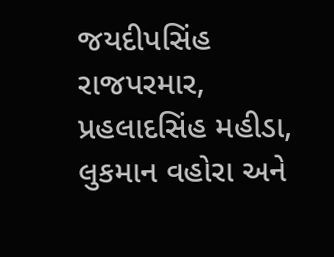જયદીપસિંહ રાજપરમાર, પ્રહલાદસિંહ મહીડા, લુકમાન વહોરા અને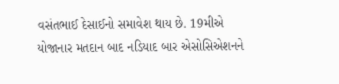વસંતભાઈ દેસાઈનો સમાવેશ થાય છે. 19મીએ યોજાનાર મતદાન બાદ નડિયાદ બાર એસોસિએશનને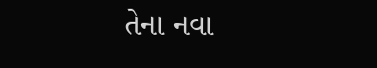તેના નવા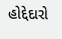હોદ્દેદારો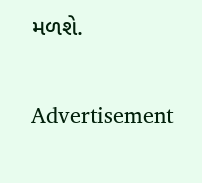મળશે.

Advertisement